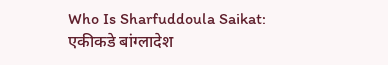Who Is Sharfuddoula Saikat: एकीकडे बांग्लादेश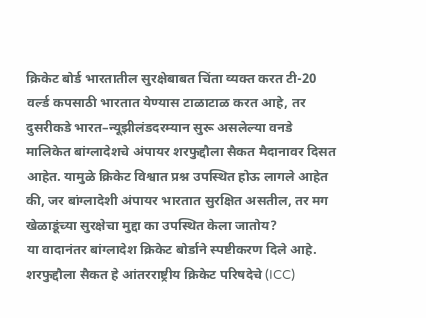क्रिकेट बोर्ड भारतातील सुरक्षेबाबत चिंता व्यक्त करत टी-20 वर्ल्ड कपसाठी भारतात येण्यास टाळाटाळ करत आहे, तर दुसरीकडे भारत–न्यूझीलंडदरम्यान सुरू असलेल्या वनडे मालिकेत बांग्लादेशचे अंपायर शरफुद्दौला सैकत मैदानावर दिसत आहेत. यामुळे क्रिकेट विश्वात प्रश्न उपस्थित होऊ लागले आहेत की, जर बांग्लादेशी अंपायर भारतात सुरक्षित असतील, तर मग खेळाडूंच्या सुरक्षेचा मुद्दा का उपस्थित केला जातोय?
या वादानंतर बांग्लादेश क्रिकेट बोर्डाने स्पष्टीकरण दिले आहे. शरफुद्दौला सैकत हे आंतरराष्ट्रीय क्रिकेट परिषदेचे (ICC)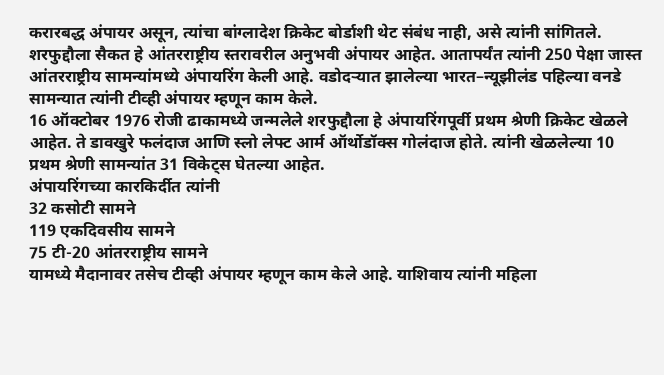करारबद्ध अंपायर असून, त्यांचा बांग्लादेश क्रिकेट बोर्डाशी थेट संबंध नाही, असे त्यांनी सांगितले.
शरफुद्दौला सैकत हे आंतरराष्ट्रीय स्तरावरील अनुभवी अंपायर आहेत. आतापर्यंत त्यांनी 250 पेक्षा जास्त आंतरराष्ट्रीय सामन्यांमध्ये अंपायरिंग केली आहे. वडोदऱ्यात झालेल्या भारत–न्यूझीलंड पहिल्या वनडे सामन्यात त्यांनी टीव्ही अंपायर म्हणून काम केले.
16 ऑक्टोबर 1976 रोजी ढाकामध्ये जन्मलेले शरफुद्दौला हे अंपायरिंगपूर्वी प्रथम श्रेणी क्रिकेट खेळले आहेत. ते डावखुरे फलंदाज आणि स्लो लेफ्ट आर्म ऑर्थोडॉक्स गोलंदाज होते. त्यांनी खेळलेल्या 10 प्रथम श्रेणी सामन्यांत 31 विकेट्स घेतल्या आहेत.
अंपायरिंगच्या कारकिर्दीत त्यांनी
32 कसोटी सामने
119 एकदिवसीय सामने
75 टी-20 आंतरराष्ट्रीय सामने
यामध्ये मैदानावर तसेच टीव्ही अंपायर म्हणून काम केले आहे. याशिवाय त्यांनी महिला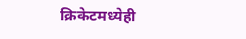क्रिकेटमध्येही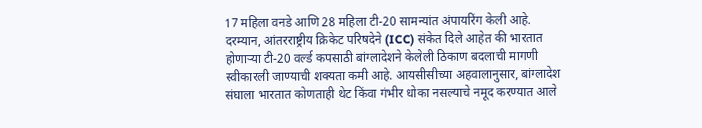17 महिला वनडे आणि 28 महिला टी-20 सामन्यांत अंपायरिंग केली आहे.
दरम्यान, आंतरराष्ट्रीय क्रिकेट परिषदेने (ICC) संकेत दिले आहेत की भारतात होणाऱ्या टी-20 वर्ल्ड कपसाठी बांग्लादेशने केलेली ठिकाण बदलाची मागणी स्वीकारली जाण्याची शक्यता कमी आहे. आयसीसीच्या अहवालानुसार, बांग्लादेश संघाला भारतात कोणताही थेट किंवा गंभीर धोका नसल्याचे नमूद करण्यात आले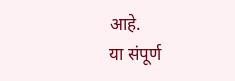आहे.
या संपूर्ण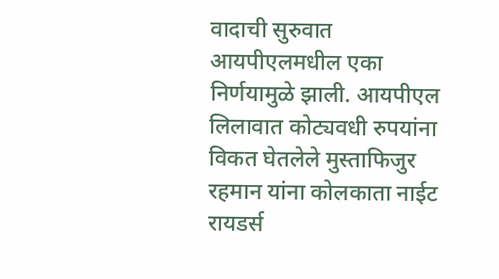वादाची सुरुवात आयपीएलमधील एका निर्णयामुळे झाली. आयपीएल लिलावात कोट्यवधी रुपयांना विकत घेतलेले मुस्ताफिजुर रहमान यांना कोलकाता नाईट रायडर्स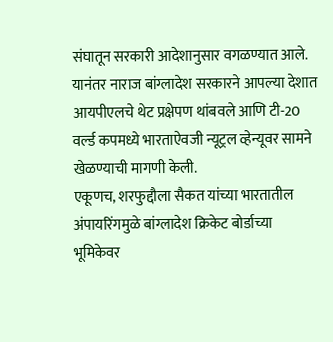संघातून सरकारी आदेशानुसार वगळण्यात आले. यानंतर नाराज बांग्लादेश सरकारने आपल्या देशात आयपीएलचे थेट प्रक्षेपण थांबवले आणि टी-20 वर्ल्ड कपमध्ये भारताऐवजी न्यूट्रल व्हेन्यूवर सामने खेळण्याची मागणी केली.
एकूणच, शरफुद्दौला सैकत यांच्या भारतातील अंपायरिंगमुळे बांग्लादेश क्रिकेट बोर्डाच्या भूमिकेवर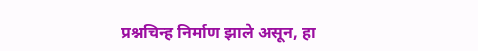प्रश्नचिन्ह निर्माण झाले असून, हा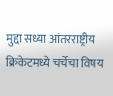मुद्दा सध्या आंतरराष्ट्रीय क्रिकेटमध्ये चर्चेचा विषय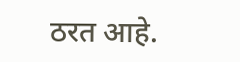ठरत आहे.